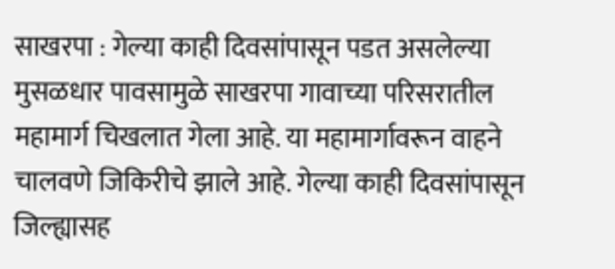साखरपा : गेल्या काही दिवसांपासून पडत असलेल्या मुसळधार पावसामुळे साखरपा गावाच्या परिसरातील महामार्ग चिखलात गेला आहे. या महामार्गावरून वाहने चालवणे जिकिरीचे झाले आहे. गेल्या काही दिवसांपासून जिल्ह्यासह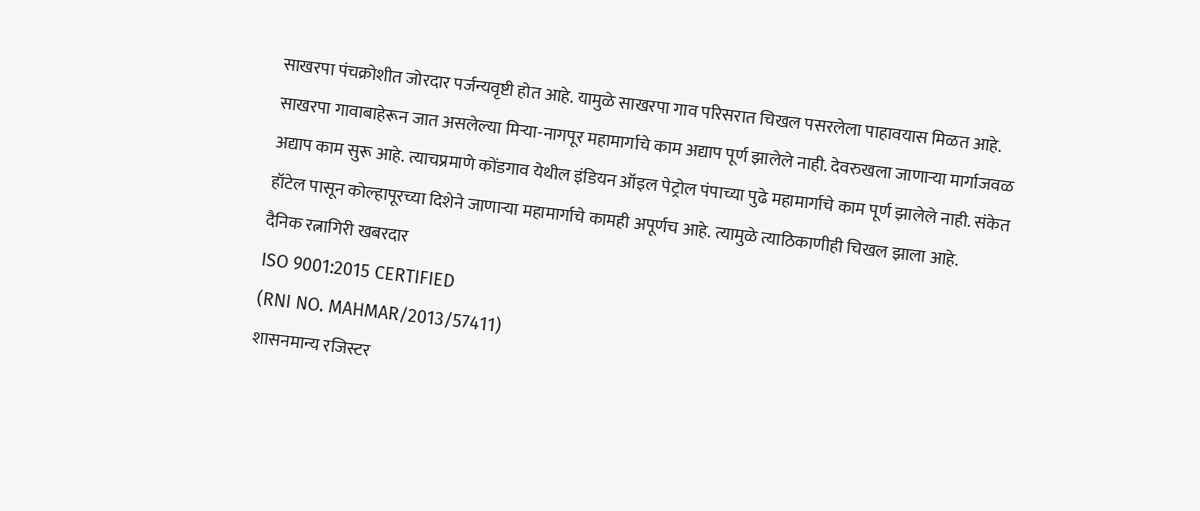साखरपा पंचक्रोशीत जोरदार पर्जन्यवृष्टी होत आहे. यामुळे साखरपा गाव परिसरात चिखल पसरलेला पाहावयास मिळत आहे.
साखरपा गावाबाहेरून जात असलेल्या मिऱ्या-नागपूर महामार्गाचे काम अद्याप पूर्ण झालेले नाही. देवरुखला जाणाऱ्या मार्गाजवळ अद्याप काम सुरू आहे. त्याचप्रमाणे कोंडगाव येथील इंडियन ऑइल पेट्रोल पंपाच्या पुढे महामार्गाचे काम पूर्ण झालेले नाही. संकेत हॉटेल पासून कोल्हापूरच्या दिशेने जाणाऱ्या महामार्गाचे कामही अपूर्णच आहे. त्यामुळे त्याठिकाणीही चिखल झाला आहे.
दैनिक रत्नागिरी खबरदार
ISO 9001:2015 CERTIFIED
(RNI NO. MAHMAR/2013/57411)
शासनमान्य रजिस्टर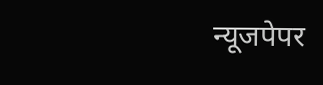न्यूजपेपर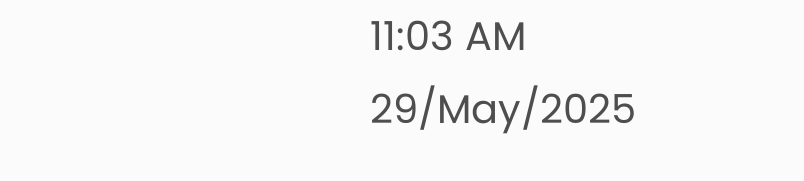11:03 AM 29/May/2025